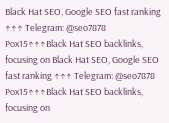Black Hat SEO, Google SEO fast ranking ↑↑↑ Telegram: @seo7878 Pox15↑↑↑Black Hat SEO backlinks, focusing on Black Hat SEO, Google SEO fast ranking ↑↑↑ Telegram: @seo7878 Pox15↑↑↑Black Hat SEO backlinks, focusing on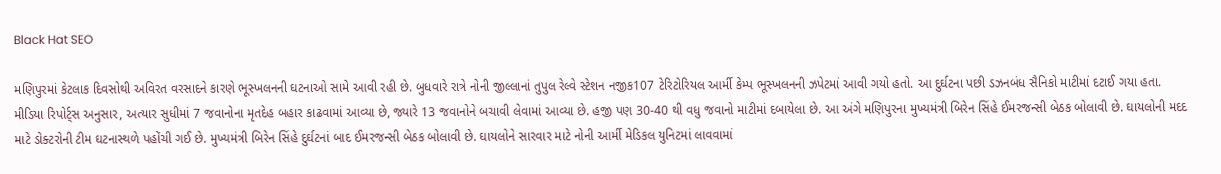Black Hat SEO

મણિપુરમાં કેટલાક દિવસોથી અવિરત વરસાદને કારણે ભૂસ્ખલનની ઘટનાઓ સામે આવી રહી છે. બુધવારે રાત્રે નોની જીલ્લાનાં તુપુલ રેલ્વે સ્ટેશન નજીક107 ટેરિટોરિયલ આર્મી કેમ્પ ભૂસ્ખલનની ઝપેટમાં આવી ગયો હતો. આ દુર્ઘટના પછી ડઝનબંધ સૈનિકો માટીમાં દટાઈ ગયા હતા.
મીડિયા રિપોર્ટ્સ અનુસાર, અત્યાર સુધીમાં 7 જવાનોના મૃતદેહ બહાર કાઢવામાં આવ્યા છે, જ્યારે 13 જવાનોને બચાવી લેવામાં આવ્યા છે. હજી પણ 30-40 થી વધુ જવાનો માટીમાં દબાયેલા છે. આ અંગે મણિપુરના મુખ્યમંત્રી બિરેન સિંહે ઈમરજન્સી બેઠક બોલાવી છે. ઘાયલોની મદદ માટે ડોક્ટરોની ટીમ ઘટનાસ્થળે પહોંચી ગઈ છે. મુખ્યમંત્રી બિરેન સિંહે દુર્ઘટનાં બાદ ઈમરજન્સી બેઠક બોલાવી છે. ઘાયલોને સારવાર માટે નોની આર્મી મેડિકલ યુનિટમાં લાવવામાં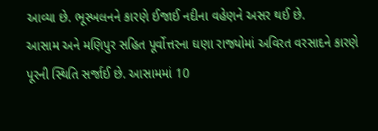આવ્યા છે. ભૂસ્ખલનને કારણે ઈજાઈ નદીના વહેણને અસર થઈ છે.
આસામ અને મણિપુર સહિત પૂર્વોત્તરના ઘણા રાજ્યોમાં અવિરત વરસાદને કારણે પૂરની સ્થિતિ સર્જાઈ છે. આસામમાં 10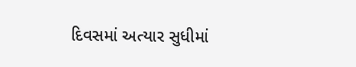દિવસમાં અત્યાર સુધીમાં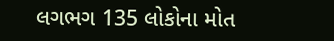લગભગ 135 લોકોના મોત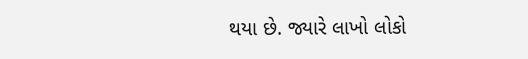થયા છે. જ્યારે લાખો લોકો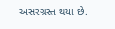અસરગ્રસ્ત થયા છે.